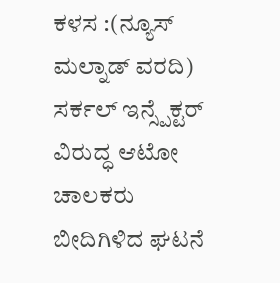ಕಳಸ :(ನ್ಯೂಸ್ ಮಲ್ನಾಡ್ ವರದಿ) ಸರ್ಕಲ್ ಇನ್ಸ್ಪೆಕ್ಟರ್ ವಿರುದ್ಧ ಆಟೋ ಚಾಲಕರು ಬೀದಿಗಿಳಿದ ಘಟನೆ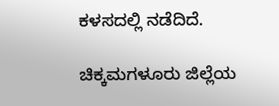ಕಳಸದಲ್ಲಿ ನಡೆದಿದೆ.

ಚಿಕ್ಕಮಗಳೂರು ಜಿಲ್ಲೆಯ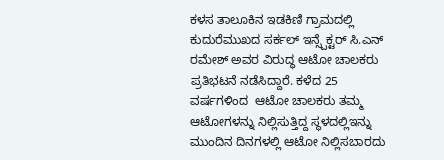ಕಳಸ ತಾಲೂಕಿನ ಇಡಕಿಣಿ ಗ್ರಾಮದಲ್ಲಿ ಕುದುರೆಮುಖದ ಸರ್ಕಲ್ ಇನ್ಸ್ಪೆಕ್ಟರ್ ಸಿ.ಎನ್ ರಮೇಶ್ ಅವರ ವಿರುದ್ಧ ಆಟೋ ಚಾಲಕರು ಪ್ರತಿಭಟನೆ ನಡೆಸಿದ್ದಾರೆ. ಕಳೆದ 25 ವರ್ಷಗಳಿಂದ  ಆಟೋ ಚಾಲಕರು ತಮ್ಮ ಆಟೋಗಳನ್ನು ನಿಲ್ಲಿಸುತ್ತಿದ್ದ ಸ್ಥಳದಲ್ಲಿಇನ್ನು ಮುಂದಿನ ದಿನಗಳಲ್ಲಿ ಆಟೋ ನಿಲ್ಲಿಸಬಾರದು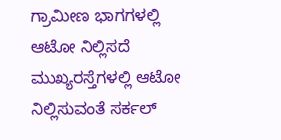ಗ್ರಾಮೀಣ ಭಾಗಗಳಲ್ಲಿ ಆಟೋ ನಿಲ್ಲಿಸದೆ ಮುಖ್ಯರಸ್ತೆಗಳಲ್ಲಿ ಆಟೋ ನಿಲ್ಲಿಸುವಂತೆ ಸರ್ಕಲ್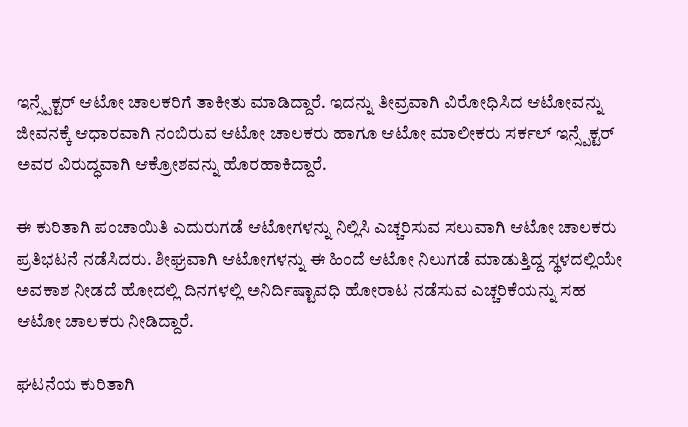ಇನ್ಸ್ಪೆಕ್ಟರ್ ಆಟೋ ಚಾಲಕರಿಗೆ ತಾಕೀತು ಮಾಡಿದ್ದಾರೆ. ಇದನ್ನು ತೀವ್ರವಾಗಿ ವಿರೋಧಿಸಿದ ಆಟೋವನ್ನು ಜೀವನಕ್ಕೆ ಆಧಾರವಾಗಿ ನಂಬಿರುವ ಆಟೋ ಚಾಲಕರು ಹಾಗೂ ಆಟೋ ಮಾಲೀಕರು ಸರ್ಕಲ್ ಇನ್ಸ್ಪೆಕ್ಟರ್ ಅವರ ವಿರುದ್ಧವಾಗಿ ಆಕ್ರೋಶವನ್ನು ಹೊರಹಾಕಿದ್ದಾರೆ.

ಈ ಕುರಿತಾಗಿ ಪಂಚಾಯಿತಿ ಎದುರುಗಡೆ ಆಟೋಗಳನ್ನು ನಿಲ್ಲಿಸಿ ಎಚ್ಚರಿಸುವ ಸಲುವಾಗಿ ಆಟೋ ಚಾಲಕರು ಪ್ರತಿಭಟನೆ ನಡೆಸಿದರು. ಶೀಘ್ರವಾಗಿ ಆಟೋಗಳನ್ನು ಈ ಹಿಂದೆ ಆಟೋ ನಿಲುಗಡೆ ಮಾಡುತ್ತಿದ್ದ ಸ್ಥಳದಲ್ಲಿಯೇ ಅವಕಾಶ ನೀಡದೆ ಹೋದಲ್ಲಿ ದಿನಗಳಲ್ಲಿ ಅನಿರ್ದಿಷ್ಟಾವಧಿ ಹೋರಾಟ ನಡೆಸುವ ಎಚ್ಚರಿಕೆಯನ್ನು ಸಹ ಆಟೋ ಚಾಲಕರು ನೀಡಿದ್ದಾರೆ.

ಘಟನೆಯ ಕುರಿತಾಗಿ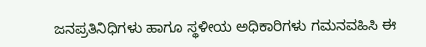ಜನಪ್ರತಿನಿಧಿಗಳು ಹಾಗೂ ಸ್ಥಳೀಯ ಅಧಿಕಾರಿಗಳು ಗಮನವಹಿಸಿ ಈ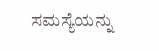ಸಮಸ್ಯೆಯನ್ನು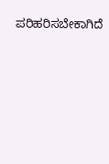ಪರಿಹರಿಸಬೇಕಾಗಿದೆ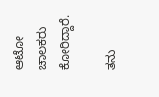ಆಟೋ ಚಾಲಕರು ಕೋರಿದ್ದಾರೆ.

ತನು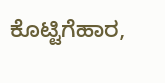ಕೊಟ್ಟಿಗೆಹಾರ,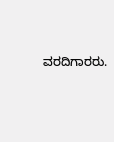ವರದಿಗಾರರು.